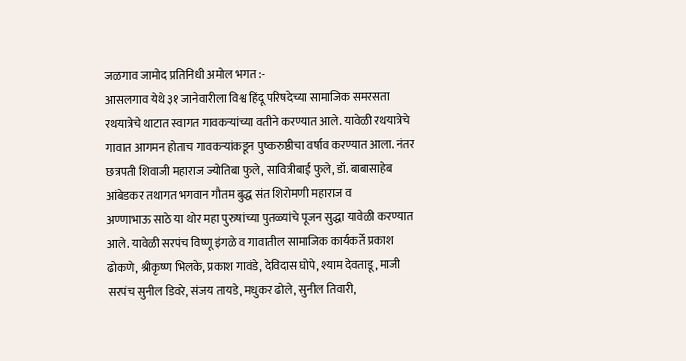जळगाव जामोद प्रतिनिधी अमोल भगत :-
आसलगाव येथे ३१ जानेवारीला विश्व हिंदू परिषदेच्या सामाजिक समरसता रथयात्रेचे थाटात स्वागत गावकऱ्यांच्या वतीने करण्यात आले. यावेळी रथयात्रेचे गावात आगमन होताच गावकऱ्यांकडून पुष्करुष्ठीचा वर्षाव करण्यात आला. नंतर छत्रपती शिवाजी महाराज ज्योतिबा फुले, सावित्रीबाई फुले, डॉ. बाबासाहेब आंबेडकर तथागत भगवान गौतम बुद्ध संत शिरोमणी महाराज व
अण्णाभाऊ साठे या थोर महा पुरुषांच्या पुतळ्यांचे पूजन सुद्धा यावेळी करण्यात आले. यावेळी सरपंच विष्णू इंगळे व गावातील सामाजिक कार्यकर्ते प्रकाश ढोकणे, श्रीकृष्ण भिलके, प्रकाश गावंडे, देविदास घोपे, श्याम देवताडू, माजी सरपंच सुनील डिवरे, संजय तायडे, मधुकर ढोले, सुनील तिवारी,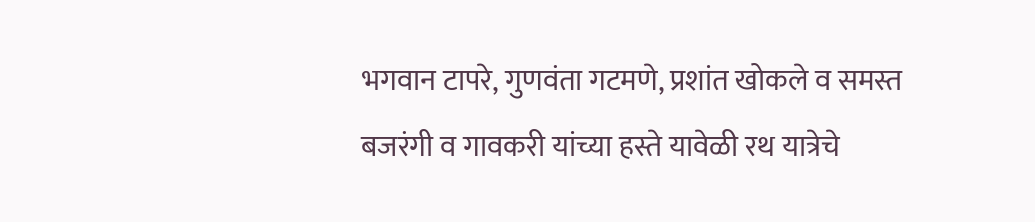भगवान टापरे, गुणवंता गटमणे, प्रशांत खोकले व समस्त बजरंगी व गावकरी यांच्या हस्ते यावेळी रथ यात्रेचे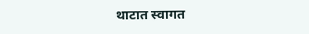थाटात स्वागत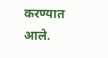करण्यात आले.